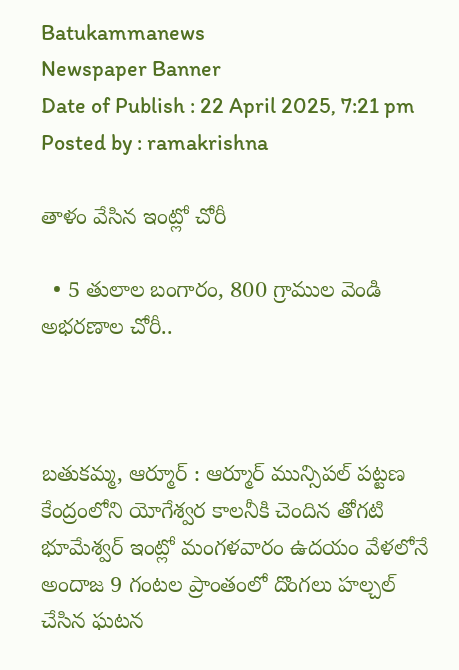Batukammanews
Newspaper Banner
Date of Publish : 22 April 2025, 7:21 pm Posted by : ramakrishna

తాళం వేసిన ఇంట్లో చోరీ

  • 5 తులాల బంగారం, 800 గ్రాముల వెండి అభరణాల చోరీ..



బతుకమ్మ, ఆర్మూర్ : ఆర్మూర్ మున్సిపల్ పట్టణ కేంద్రంలోని యోగేశ్వర కాలనీకి చెందిన తోగటి భూమేశ్వర్ ఇంట్లో మంగళవారం ఉదయం వేళలోనే అందాజ 9 గంటల ప్రాంతంలో దొంగలు హల్చల్ చేసిన ఘటన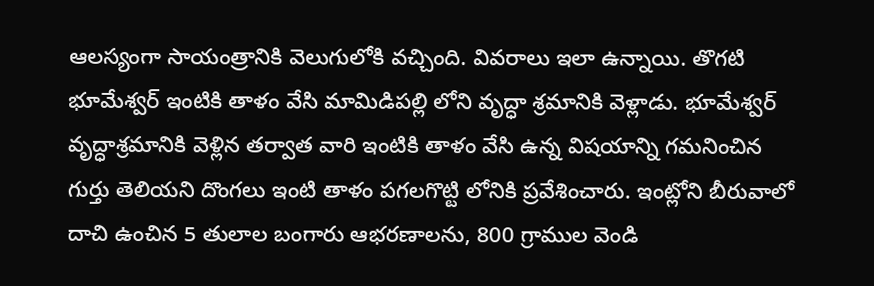ఆలస్యంగా సాయంత్రానికి వెలుగులోకి వచ్చింది. వివరాలు ఇలా ఉన్నాయి. తొగటి భూమేశ్వర్ ఇంటికి తాళం వేసి మామిడిపల్లి లోని వృద్ధా శ్రమానికి వెళ్లాడు. భూమేశ్వర్ వృద్ధాశ్రమానికి వెళ్లిన తర్వాత వారి ఇంటికి తాళం వేసి ఉన్న విషయాన్ని గమనించిన గుర్తు తెలియని దొంగలు ఇంటి తాళం పగలగొట్టి లోనికి ప్రవేశించారు. ఇంట్లోని బీరువాలో దాచి ఉంచిన 5 తులాల బంగారు ఆభరణాలను, 800 గ్రాముల వెండి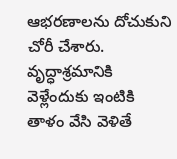ఆభరణాలను దోచుకుని చోరీ చేశారు.  వృద్ధాశ్రమానికి వెళ్లేందుకు ఇంటికి తాళం వేసి వెళితే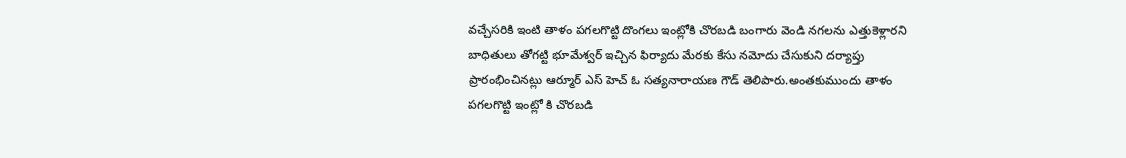వచ్చేసరికి ఇంటి తాళం పగలగొట్టి దొంగలు ఇంట్లోకి చొరబడి బంగారు వెండి నగలను ఎత్తుకెళ్లారని బాధితులు తోగట్టి భూమేశ్వర్ ఇచ్చిన ఫిర్యాదు మేరకు కేసు నమోదు చేసుకుని దర్యాప్తు ప్రారంభించినట్లు ఆర్మూర్ ఎస్ హెచ్ ఓ సత్యనారాయణ గౌడ్ తెలిపారు.అంతకుముందు తాళం పగలగొట్టి ఇంట్లో కి చొరబడి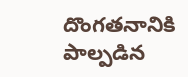దొంగతనానికి పాల్పడిన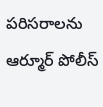పరిసరాలను ఆర్మూర్ పోలీస్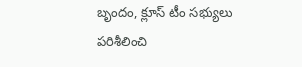బృందం, క్లూస్ టీం సభ్యులు పరిశీలించి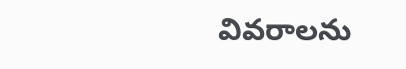వివరాలను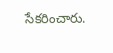సేకరించారు.